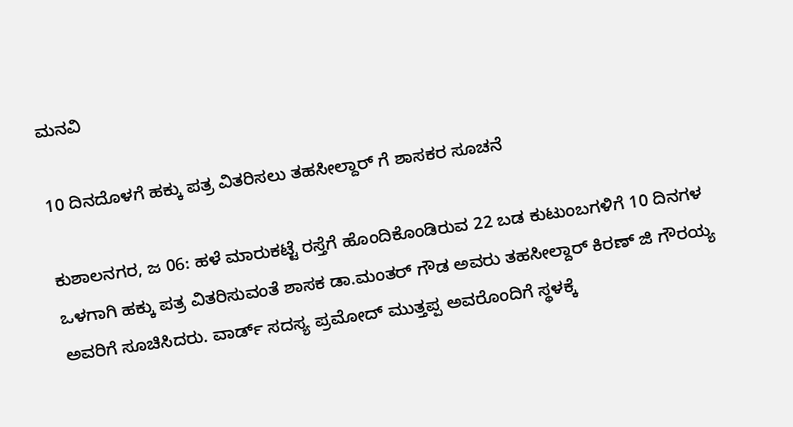ಮನವಿ

10 ದಿನದೊಳಗೆ ಹಕ್ಕು ಪತ್ರ ವಿತರಿಸಲು ತಹಸೀಲ್ದಾರ್ ಗೆ ಶಾಸಕರ ಸೂಚನೆ

ಕುಶಾಲನಗರ, ಜ 06: ಹಳೆ ಮಾರುಕಟ್ಟೆ ರಸ್ತೆಗೆ ಹೊಂದಿಕೊಂಡಿರುವ 22 ಬಡ ಕುಟುಂಬಗಳಿಗೆ 10 ದಿನಗಳ ಒಳಗಾಗಿ ಹಕ್ಕು ಪತ್ರ ವಿತರಿಸುವಂತೆ ಶಾಸಕ ಡಾ.ಮಂತರ್ ಗೌಡ ಅವರು ತಹಸೀಲ್ದಾರ್ ಕಿರಣ್ ಜಿ ಗೌರಯ್ಯ ಅವರಿಗೆ ಸೂಚಿಸಿದರು. ವಾರ್ಡ್ ಸದಸ್ಯ ಪ್ರಮೋದ್ ಮುತ್ತಪ್ಪ ಅವರೊಂದಿಗೆ ಸ್ಥಳಕ್ಕೆ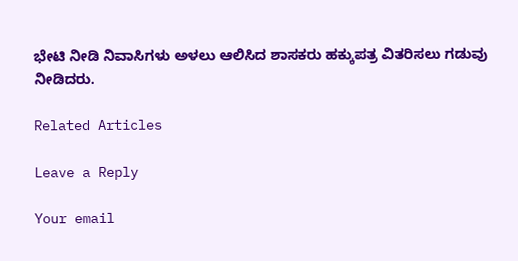ಭೇಟಿ ನೀಡಿ ನಿವಾಸಿಗಳು ಅಳಲು ಆಲಿಸಿದ ಶಾಸಕರು ಹಕ್ಕುಪತ್ರ ವಿತರಿಸಲು ಗಡುವು ನೀಡಿದರು.

Related Articles

Leave a Reply

Your email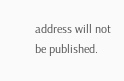address will not be published.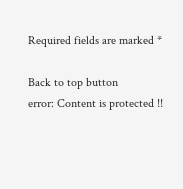Required fields are marked *

Back to top button
error: Content is protected !!